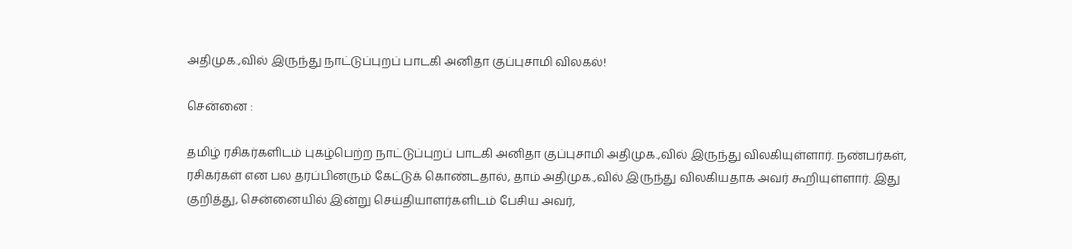அதிமுக.,வில் இருந்து நாட்டுப்புறப் பாடகி அனிதா குப்புசாமி விலகல்!

சென்னை :

தமிழ் ரசிகர்களிடம் புகழ்பெற்ற நாட்டுப்புறப் பாடகி அனிதா குப்புசாமி அதிமுக.,வில் இருந்து விலகியுள்ளார். நண்பர்கள், ரசிகர்கள் என பல தரப்பினரும் கேட்டுக் கொண்டதால், தாம் அதிமுக.,வில் இருந்து விலகியதாக அவர் கூறியுள்ளார். இது குறித்து, சென்னையில் இன்று செய்தியாளர்களிடம் பேசிய அவர்,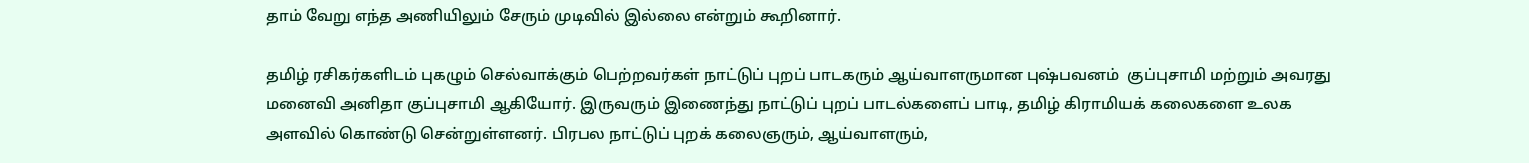தாம் வேறு எந்த அணியிலும் சேரும் முடிவில் இல்லை என்றும் கூறினார்.

தமிழ் ரசிகர்களிடம் புகழும் செல்வாக்கும் பெற்றவர்கள் நாட்டுப் புறப் பாடகரும் ஆய்வாளருமான புஷ்பவனம்  குப்புசாமி மற்றும் அவரது மனைவி அனிதா குப்புசாமி ஆகியோர். இருவரும் இணைந்து நாட்டுப் புறப் பாடல்களைப் பாடி, தமிழ் கிராமியக் கலைகளை உலக அளவில் கொண்டு சென்றுள்ளனர். பிரபல நாட்டுப் புறக் கலைஞரும், ஆய்வாளரும்,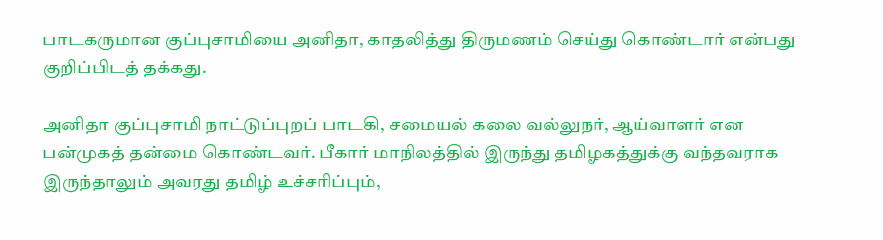பாடகருமான குப்புசாமியை அனிதா, காதலித்து திருமணம் செய்து கொண்டார் என்பது குறிப்பிடத் தக்கது.

அனிதா குப்புசாமி நாட்டுப்புறப் பாடகி, சமையல் கலை வல்லுநர், ஆய்வாளர் என பன்முகத் தன்மை கொண்டவர். பீகார் மாநிலத்தில் இருந்து தமிழகத்துக்கு வந்தவராக இருந்தாலும் அவரது தமிழ் உச்சரிப்பும்,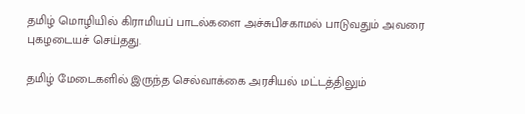தமிழ் மொழியில் கிராமியப் பாடல்களை அச்சுபிசகாமல் பாடுவதும் அவரை புகழடையச் செய்தது.

தமிழ் மேடைகளில் இருந்த செல்வாக்கை அரசியல் மட்டத்திலும்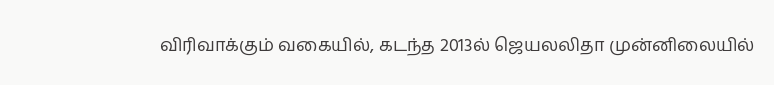விரிவாக்கும் வகையில், கடந்த 2013ல் ஜெயலலிதா முன்னிலையில்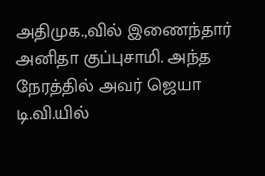அதிமுக.,வில் இணைந்தார் அனிதா குப்புசாமி. அந்த நேரத்தில் அவர் ஜெயா டி.வி.யில்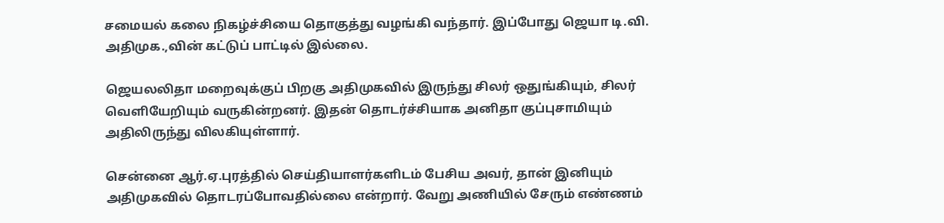சமையல் கலை நிகழ்ச்சியை தொகுத்து வழங்கி வந்தார். இப்போது ஜெயா டி.வி. அதிமுக.,வின் கட்டுப் பாட்டில் இல்லை.

ஜெயலலிதா மறைவுக்குப் பிறகு அதிமுகவில் இருந்து சிலர் ஒதுங்கியும், சிலர் வெளியேறியும் வருகின்றனர். இதன் தொடர்ச்சியாக அனிதா குப்புசாமியும் அதிலிருந்து விலகியுள்ளார்.

சென்னை ஆர்.ஏ.புரத்தில் செய்தியாளர்களிடம் பேசிய அவர், தான் இனியும் அதிமுகவில் தொடரப்போவதில்லை என்றார். வேறு அணியில் சேரும் எண்ணம்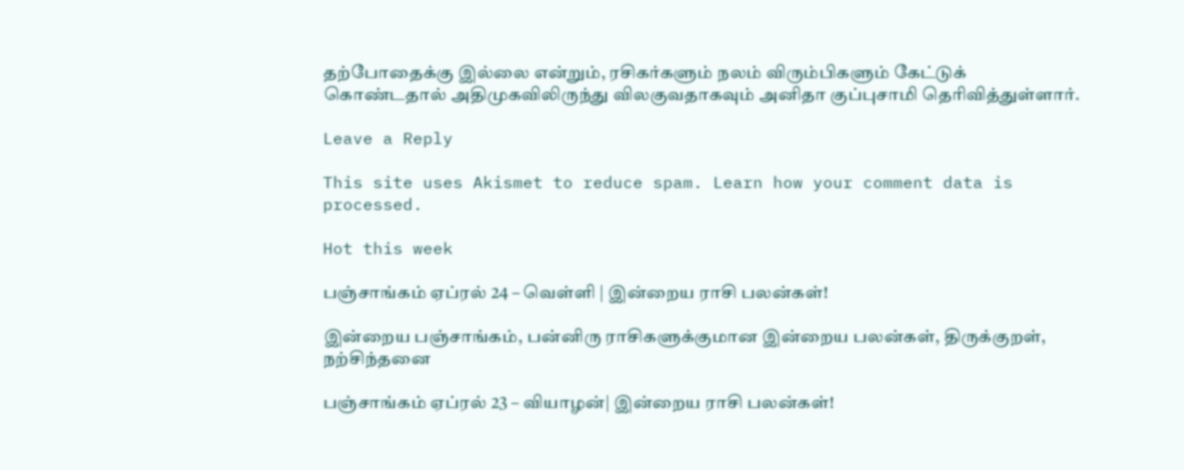தற்போதைக்கு இல்லை என்றும், ரசிகர்களும் நலம் விரும்பிகளும் கேட்டுக் கொண்டதால் அதிமுகவிலிருந்து விலகுவதாகவும் அனிதா குப்புசாமி தெரிவித்துள்ளார்.

Leave a Reply

This site uses Akismet to reduce spam. Learn how your comment data is processed.

Hot this week

பஞ்சாங்கம் ஏப்ரல் 24 – வெள்ளி | இன்றைய ராசி பலன்கள்!

இன்றைய பஞ்சாங்கம், பன்னிரு ராசிகளுக்குமான இன்றைய பலன்கள், திருக்குறள், நற்சிந்தனை

பஞ்சாங்கம் ஏப்ரல் 23 – வியாழன்| இன்றைய ராசி பலன்கள்!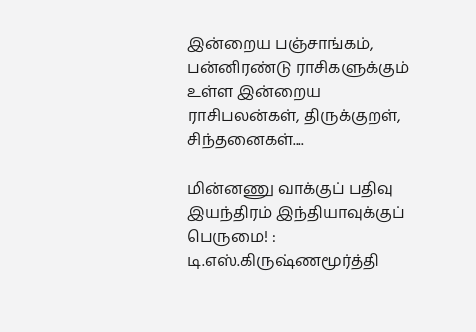இன்றைய பஞ்சாங்கம், பன்னிரண்டு ராசிகளுக்கும் உள்ள இன்றைய ராசிபலன்கள், திருக்குறள், சிந்தனைகள்....

மின்னணு வாக்குப் பதிவு இயந்திரம் இந்தியாவுக்குப் பெருமை! : டி.எஸ்.கிருஷ்ணமூர்த்தி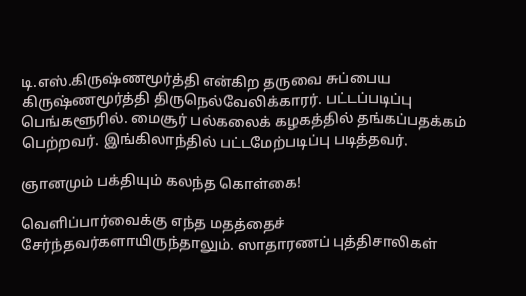டி.எஸ்.கிருஷ்ணமூர்த்தி என்கிற தருவை சுப்பைய கிருஷ்ணமூர்த்தி திருநெல்வேலிக்காரர். பட்டப்படிப்பு பெங்களூரில். மைசூர் பல்கலைக் கழகத்தில் தங்கப்பதக்கம் பெற்றவர். இங்கிலாந்தில் பட்டமேற்படிப்பு படித்தவர்.

ஞானமும் பக்தியும் கலந்த கொள்கை!

வெளிப்பார்வைக்கு எந்த மதத்தைச் சேர்ந்தவர்களாயிருந்தாலும். ஸாதாரணப் புத்திசாலிகள்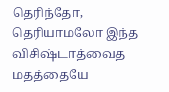தெரிந்தோ, தெரியாமலோ இந்த விசிஷ்டாத்வைத மதத்தையே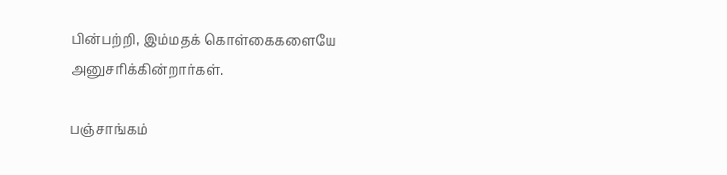பின்பற்றி, இம்மதக் கொள்கைகளையே அனுசரிக்கின்றார்கள்.

பஞ்சாங்கம்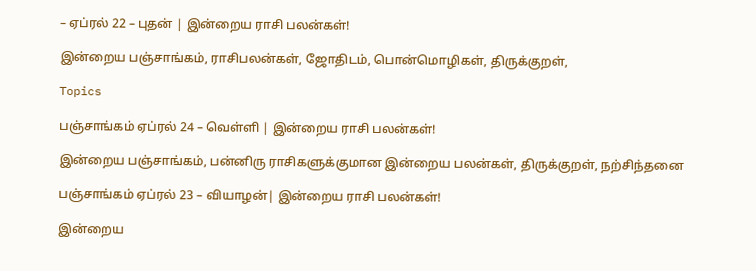– ஏப்ரல் 22 – புதன் | இன்றைய ராசி பலன்கள்!

இன்றைய பஞ்சாங்கம், ராசிபலன்கள், ஜோதிடம், பொன்மொழிகள், திருக்குறள்,

Topics

பஞ்சாங்கம் ஏப்ரல் 24 – வெள்ளி | இன்றைய ராசி பலன்கள்!

இன்றைய பஞ்சாங்கம், பன்னிரு ராசிகளுக்குமான இன்றைய பலன்கள், திருக்குறள், நற்சிந்தனை

பஞ்சாங்கம் ஏப்ரல் 23 – வியாழன்| இன்றைய ராசி பலன்கள்!

இன்றைய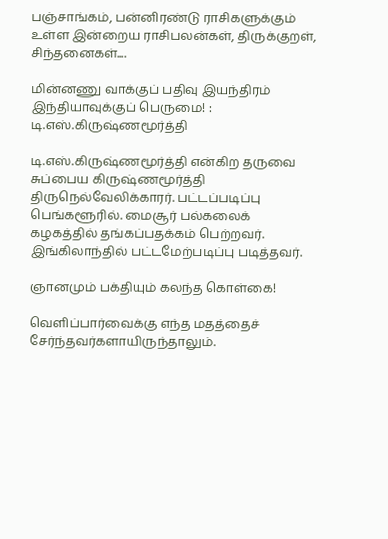பஞ்சாங்கம், பன்னிரண்டு ராசிகளுக்கும் உள்ள இன்றைய ராசிபலன்கள், திருக்குறள், சிந்தனைகள்....

மின்னணு வாக்குப் பதிவு இயந்திரம் இந்தியாவுக்குப் பெருமை! : டி.எஸ்.கிருஷ்ணமூர்த்தி

டி.எஸ்.கிருஷ்ணமூர்த்தி என்கிற தருவை சுப்பைய கிருஷ்ணமூர்த்தி திருநெல்வேலிக்காரர். பட்டப்படிப்பு பெங்களூரில். மைசூர் பல்கலைக் கழகத்தில் தங்கப்பதக்கம் பெற்றவர். இங்கிலாந்தில் பட்டமேற்படிப்பு படித்தவர்.

ஞானமும் பக்தியும் கலந்த கொள்கை!

வெளிப்பார்வைக்கு எந்த மதத்தைச் சேர்ந்தவர்களாயிருந்தாலும்.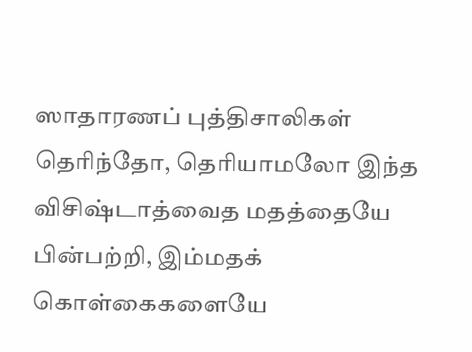ஸாதாரணப் புத்திசாலிகள் தெரிந்தோ, தெரியாமலோ இந்த விசிஷ்டாத்வைத மதத்தையே பின்பற்றி, இம்மதக் கொள்கைகளையே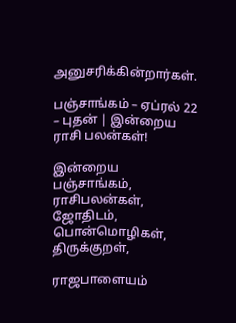அனுசரிக்கின்றார்கள்.

பஞ்சாங்கம் – ஏப்ரல் 22 – புதன் | இன்றைய ராசி பலன்கள்!

இன்றைய பஞ்சாங்கம், ராசிபலன்கள், ஜோதிடம், பொன்மொழிகள், திருக்குறள்,

ராஜபாளையம்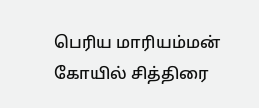பெரிய மாரியம்மன் கோயில் சித்திரை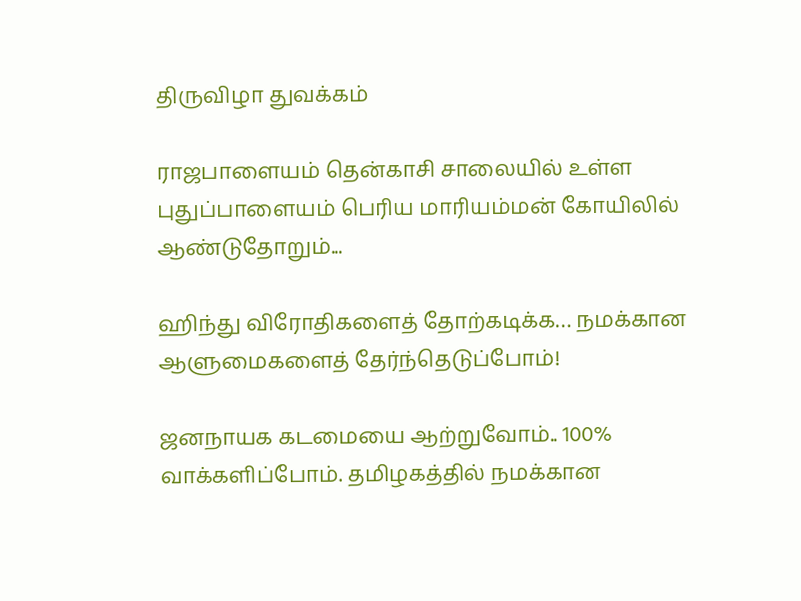திருவிழா துவக்கம்

ராஜபாளையம் தென்காசி சாலையில் உள்ள புதுப்பாளையம் பெரிய மாரியம்மன் கோயிலில் ஆண்டுதோறும்...

ஹிந்து விரோதிகளைத் தோற்கடிக்க… நமக்கான ஆளுமைகளைத் தேர்ந்தெடுப்போம்!

ஜனநாயக கடமையை ஆற்றுவோம்.. 100% வாக்களிப்போம். தமிழகத்தில் நமக்கான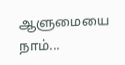ஆளுமையை நாம்...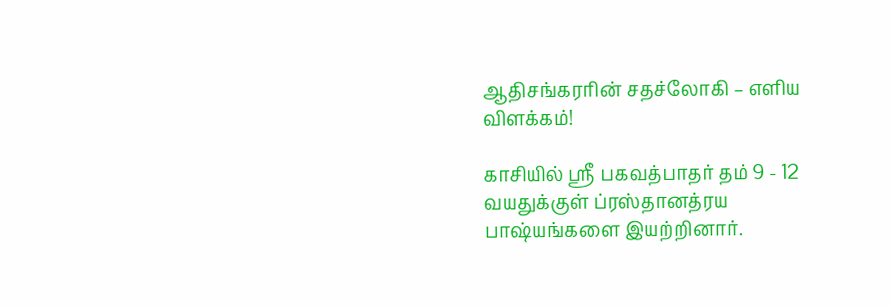ஆதிசங்கரரின் சதச்லோகி – எளிய விளக்கம்!

காசியில் ஸ்ரீ பகவத்பாதர் தம் 9 - 12 வயதுக்குள் ப்ரஸ்தானத்ரய பாஷ்யங்களை இயற்றினார்.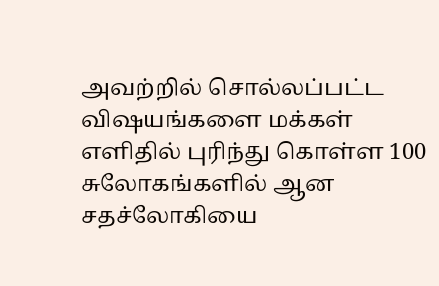அவற்றில் சொல்லப்பட்ட விஷயங்களை மக்கள் எளிதில் புரிந்து கொள்ள 100 சுலோகங்களில் ஆன சதச்லோகியை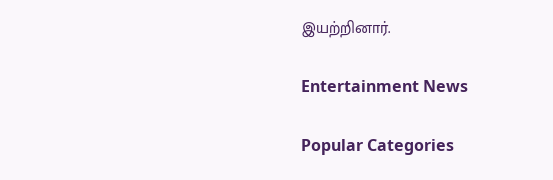இயற்றினார்.

Entertainment News

Popular Categories